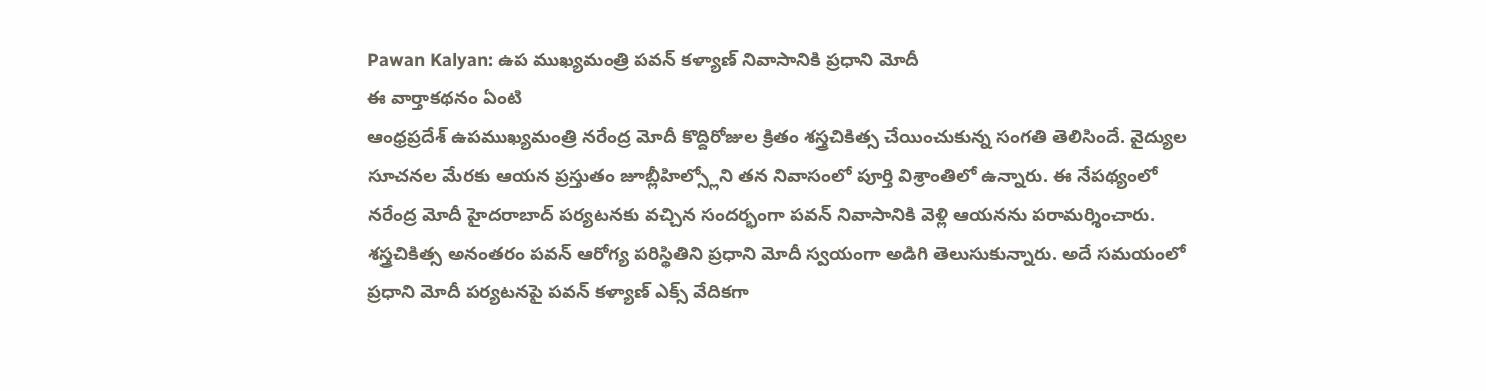Pawan Kalyan: ఉప ముఖ్యమంత్రి పవన్ కళ్యాణ్ నివాసానికి ప్రధాని మోదీ
ఈ వార్తాకథనం ఏంటి
ఆంధ్రప్రదేశ్ ఉపముఖ్యమంత్రి నరేంద్ర మోదీ కొద్దిరోజుల క్రితం శస్త్రచికిత్స చేయించుకున్న సంగతి తెలిసిందే. వైద్యుల సూచనల మేరకు ఆయన ప్రస్తుతం జూబ్లీహిల్స్లోని తన నివాసంలో పూర్తి విశ్రాంతిలో ఉన్నారు. ఈ నేపథ్యంలో నరేంద్ర మోదీ హైదరాబాద్ పర్యటనకు వచ్చిన సందర్భంగా పవన్ నివాసానికి వెళ్లి ఆయనను పరామర్శించారు. శస్త్రచికిత్స అనంతరం పవన్ ఆరోగ్య పరిస్థితిని ప్రధాని మోదీ స్వయంగా అడిగి తెలుసుకున్నారు. అదే సమయంలో ప్రధాని మోదీ పర్యటనపై పవన్ కళ్యాణ్ ఎక్స్ వేదికగా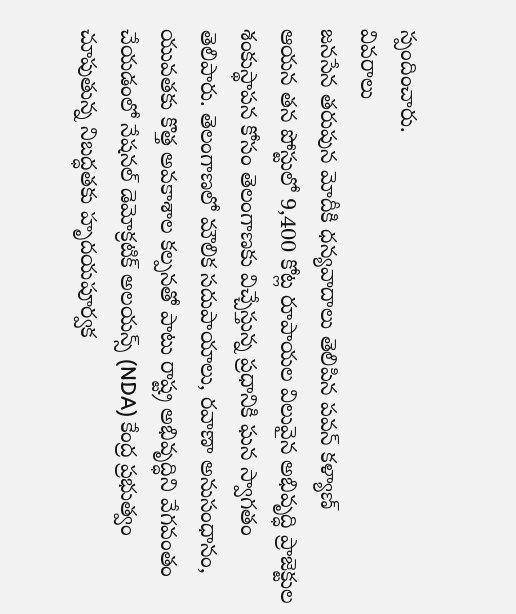స్పందించారు.
వివరాలు
జనసేన తరుపున మోదీకి ధన్యవాదాలు తెలిపిన పవన్ కళ్యాణ్
ఆయన తన పోస్టులో 9,400 కోట్ల రూపాయల విలువైన అభివృద్ధి ప్రాజెక్టుల శంకుస్థాపన కోసం తెలంగాణకు విచ్చేస్తున్న ప్రధానికి ఘన స్వాగతం తెలిపారు. తెలంగాణలో మౌలిక సదుపాయాలు, రవాణా అనుసంధానం, యువతకు కొత్త అవకాశాల కల్పనతో పాటు రాష్ట్ర అభివృద్ధిని వేగవంతం చేయడంలో నేషనల్ డెమోక్రటిక్ అలయన్స్ (NDA) కేంద్ర ప్రభుత్వం చూపుతున్న నిబద్ధతకు హృదయపూర్వక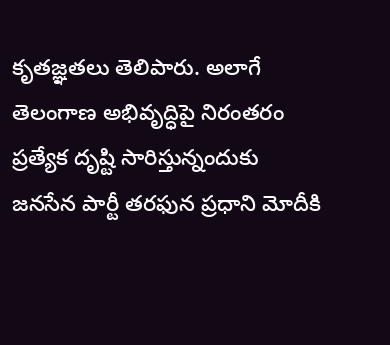కృతజ్ఞతలు తెలిపారు. అలాగే తెలంగాణ అభివృద్ధిపై నిరంతరం ప్రత్యేక దృష్టి సారిస్తున్నందుకు జనసేన పార్టీ తరఫున ప్రధాని మోదీకి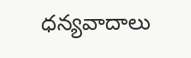ధన్యవాదాలు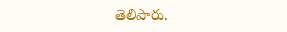తెలిపారు.